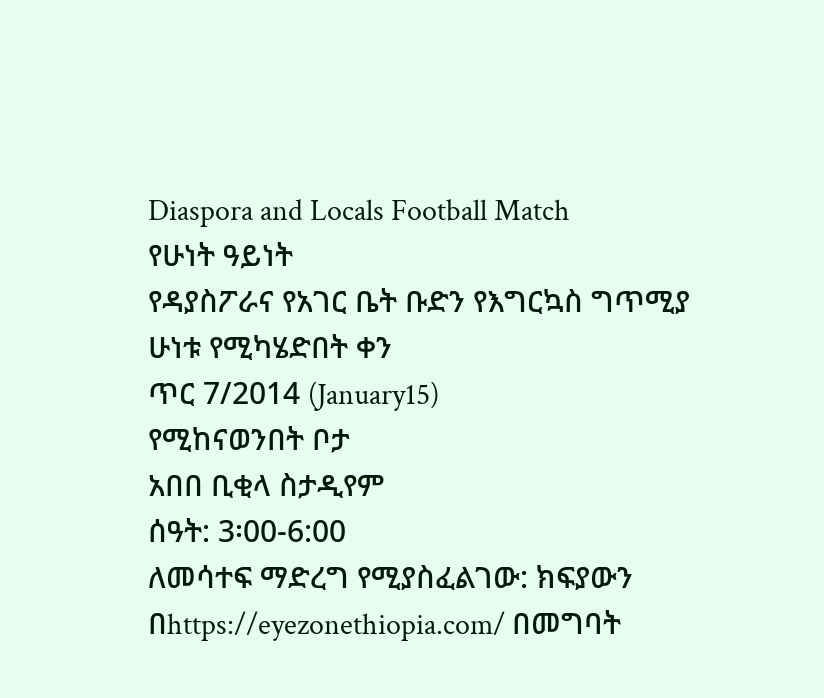Diaspora and Locals Football Match
የሁነት ዓይነት
የዳያስፖራና የአገር ቤት ቡድን የእግርኳስ ግጥሚያ
ሁነቱ የሚካሄድበት ቀን
ጥር 7/2014 (January15)
የሚከናወንበት ቦታ
አበበ ቢቂላ ስታዲየም
ሰዓት: 3፡00-6:00
ለመሳተፍ ማድረግ የሚያስፈልገው: ክፍያውን በhttps://eyezonethiopia.com/ በመግባት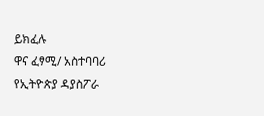ይክፈሉ
ዋና ፈፃሚ/ አስተባባሪ
የኢትዮጵያ ዳያስፖራ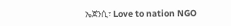ኤጀንሲ፣ Love to nation NGO